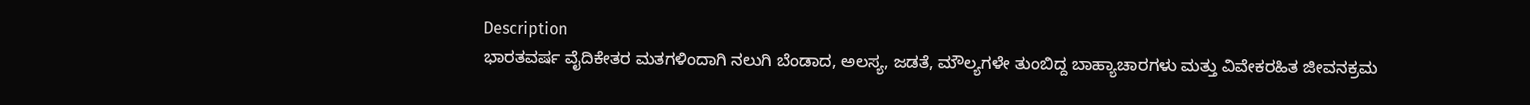Description
ಭಾರತವರ್ಷ ವೈದಿಕೇತರ ಮತಗಳಿಂದಾಗಿ ನಲುಗಿ ಬೆಂಡಾದ, ಅಲಸ್ಯ, ಜಡತೆ, ಮೌಲ್ಯಗಳೇ ತುಂಬಿದ್ದ ಬಾಹ್ಯಾಚಾರಗಳು ಮತ್ತು ವಿವೇಕರಹಿತ ಜೀವನಕ್ರಮ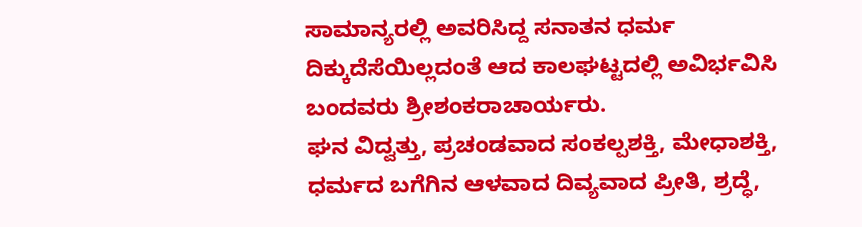ಸಾಮಾನ್ಯರಲ್ಲಿ ಅವರಿಸಿದ್ದ ಸನಾತನ ಧರ್ಮ ದಿಕ್ಕುದೆಸೆಯಿಲ್ಲದಂತೆ ಆದ ಕಾಲಘಟ್ಟದಲ್ಲಿ ಅವಿರ್ಭವಿಸಿ ಬಂದವರು ಶ್ರೀಶಂಕರಾಚಾರ್ಯರು.
ಘನ ವಿದ್ವತ್ತು, ಪ್ರಚಂಡವಾದ ಸಂಕಲ್ಪಶಕ್ತಿ, ಮೇಧಾಶಕ್ತಿ, ಧರ್ಮದ ಬಗೆಗಿನ ಆಳವಾದ ದಿವ್ಯವಾದ ಪ್ರೀತಿ, ಶ್ರದ್ಧೆ,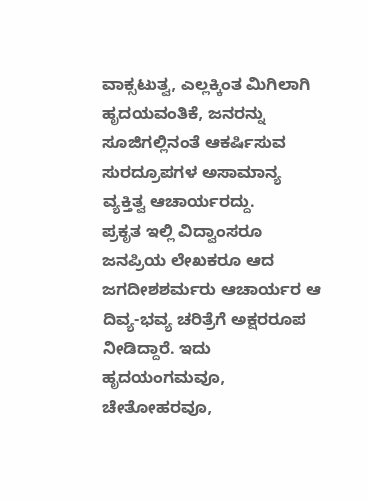ವಾಕ್ಸಟುತ್ವ, ಎಲ್ಲಕ್ಕಿಂತ ಮಿಗಿಲಾಗಿ ಹೃದಯವಂತಿಕೆ, ಜನರನ್ನು ಸೂಜಿಗಲ್ಲಿನಂತೆ ಆಕರ್ಷಿಸುವ ಸುರದ್ರೂಪಗಳ ಅಸಾಮಾನ್ಯ ವ್ಯಕ್ತಿತ್ವ ಆಚಾರ್ಯರದ್ದು.
ಪ್ರಕೃತ ಇಲ್ಲಿ ವಿದ್ವಾಂಸರೂ ಜನಪ್ರಿಯ ಲೇಖಕರೂ ಆದ ಜಗದೀಶಶರ್ಮರು ಆಚಾರ್ಯರ ಆ ದಿವ್ಯ-ಭವ್ಯ ಚರಿತ್ರೆಗೆ ಅಕ್ಷರರೂಪ ನೀಡಿದ್ದಾರೆ. ಇದು ಹೃದಯಂಗಮವೂ, ಚೇತೋಹರವೂ,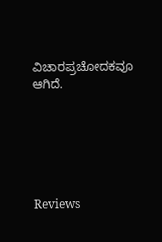ವಿಚಾರಪ್ರಚೋದಕವೂ ಆಗಿದೆ.






Reviews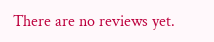There are no reviews yet.